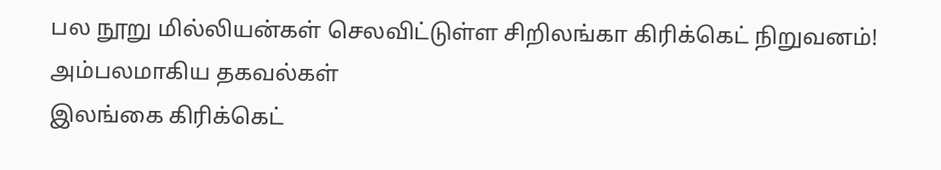பல நூறு மில்லியன்கள் செலவிட்டுள்ள சிறிலங்கா கிரிக்கெட் நிறுவனம்! அம்பலமாகிய தகவல்கள்
இலங்கை கிரிக்கெட்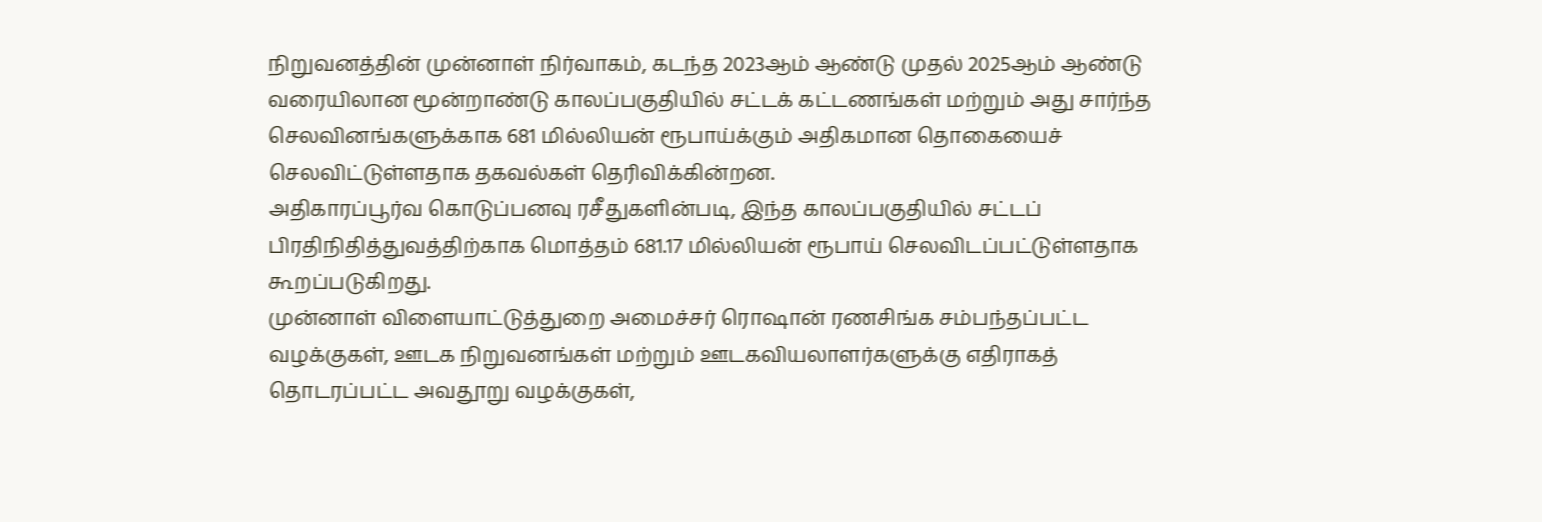நிறுவனத்தின் முன்னாள் நிர்வாகம், கடந்த 2023ஆம் ஆண்டு முதல் 2025ஆம் ஆண்டு வரையிலான மூன்றாண்டு காலப்பகுதியில் சட்டக் கட்டணங்கள் மற்றும் அது சார்ந்த செலவினங்களுக்காக 681 மில்லியன் ரூபாய்க்கும் அதிகமான தொகையைச் செலவிட்டுள்ளதாக தகவல்கள் தெரிவிக்கின்றன.
அதிகாரப்பூர்வ கொடுப்பனவு ரசீதுகளின்படி, இந்த காலப்பகுதியில் சட்டப் பிரதிநிதித்துவத்திற்காக மொத்தம் 681.17 மில்லியன் ரூபாய் செலவிடப்பட்டுள்ளதாக கூறப்படுகிறது.
முன்னாள் விளையாட்டுத்துறை அமைச்சர் ரொஷான் ரணசிங்க சம்பந்தப்பட்ட வழக்குகள், ஊடக நிறுவனங்கள் மற்றும் ஊடகவியலாளர்களுக்கு எதிராகத் தொடரப்பட்ட அவதூறு வழக்குகள்,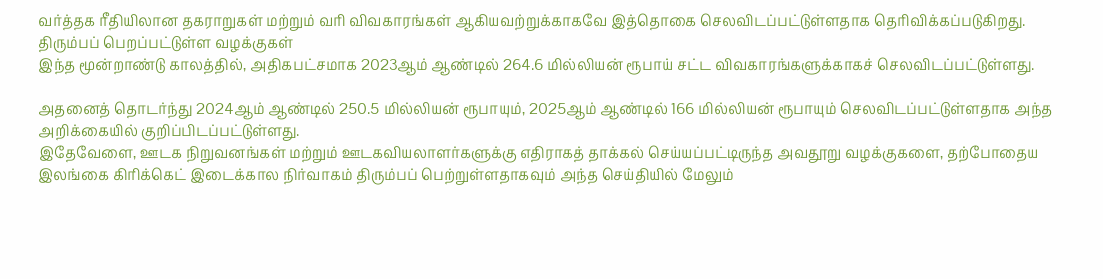வர்த்தக ரீதியிலான தகராறுகள் மற்றும் வரி விவகாரங்கள் ஆகியவற்றுக்காகவே இத்தொகை செலவிடப்பட்டுள்ளதாக தெரிவிக்கப்படுகிறது.
திரும்பப் பெறப்பட்டுள்ள வழக்குகள்
இந்த மூன்றாண்டு காலத்தில், அதிகபட்சமாக 2023ஆம் ஆண்டில் 264.6 மில்லியன் ரூபாய் சட்ட விவகாரங்களுக்காகச் செலவிடப்பட்டுள்ளது.

அதனைத் தொடர்ந்து 2024ஆம் ஆண்டில் 250.5 மில்லியன் ரூபாயும், 2025ஆம் ஆண்டில் 166 மில்லியன் ரூபாயும் செலவிடப்பட்டுள்ளதாக அந்த அறிக்கையில் குறிப்பிடப்பட்டுள்ளது.
இதேவேளை, ஊடக நிறுவனங்கள் மற்றும் ஊடகவியலாளர்களுக்கு எதிராகத் தாக்கல் செய்யப்பட்டிருந்த அவதூறு வழக்குகளை, தற்போதைய இலங்கை கிரிக்கெட் இடைக்கால நிர்வாகம் திரும்பப் பெற்றுள்ளதாகவும் அந்த செய்தியில் மேலும்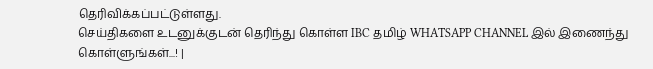தெரிவிக்கப்பட்டுள்ளது.
செய்திகளை உடனுக்குடன் தெரிந்து கொள்ள IBC தமிழ் WHATSAPP CHANNEL இல் இணைந்து கொள்ளுங்கள்...! |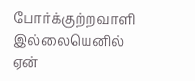போர்க்குற்றவாளி இல்லையெனில் ஏன்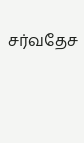சர்வதேச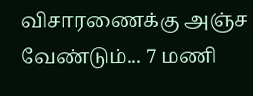விசாரணைக்கு அஞ்ச வேண்டும்... 7 மணி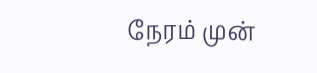நேரம் முன்